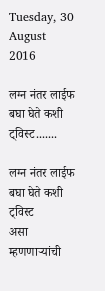Tuesday, 30 August 2016

लग्न नंतर लाईफ बघा घेते कशी ट्विस्ट.......

लग्न नंतर लाईफ बघा घेते कशी ट्विस्ट
असा म्हणणाऱ्यांची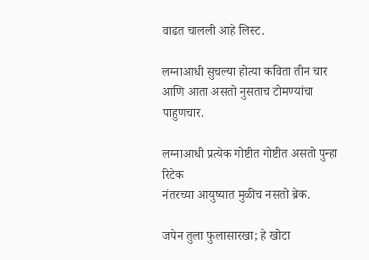वाढत चालली आहे लिस्ट.

लग्नाआधी सुचल्या होत्या कविता तीन चार
आणि आता असतो नुसताच टोमण्यांचा पाहुणचार.

लग्नाआधी प्रत्येक गोष्टीत गोष्टीत असतो पुन्हा रिटेक
नंतरच्या आयुष्यात मुळीच नसतो ब्रेक.

जपेन तुला फुलासारखा; हे खोटा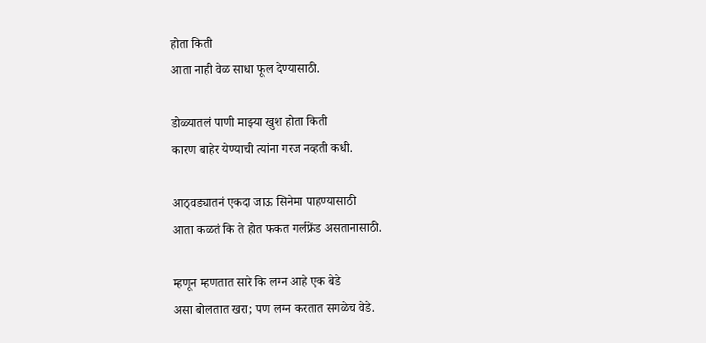होता किती
आता नाही वेळ साधा फूल देण्यासाठी.

डोळ्यातलं पाणी माझ्या खुश होता किती
कारण बाहेर येण्याची त्यांना गरज नव्हती कधी.

आठ्वड्यातनं एकदा जाऊ सिनेमा पाहण्यासाठी
आता कळतं कि ते होत फकत गर्लफ्रेंड असतानासाठी.

म्हणून म्हणतात सारे कि लग्न आहे एक बेडे
असा बोलतात खरा; पण लग्न करतात सगळेच वेडे.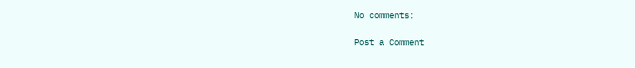No comments:

Post a Comment